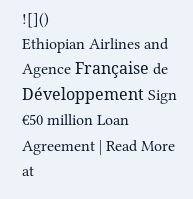![]()
Ethiopian Airlines and Agence Française de Développement Sign €50 million Loan Agreement | Read More at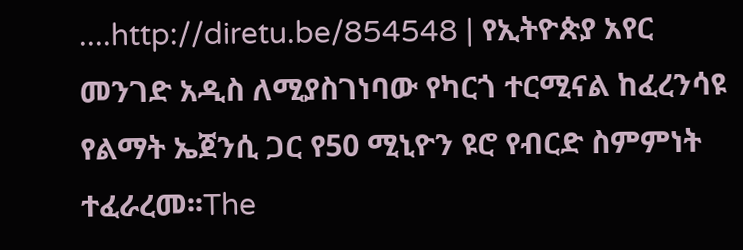....http://diretu.be/854548 | የኢትዮጵያ አየር መንገድ አዲስ ለሚያስገነባው የካርጎ ተርሚናል ከፈረንሳዩ የልማት ኤጀንሲ ጋር የ50 ሚኒዮን ዩሮ የብርድ ስምምነት ተፈራረመ፡፡The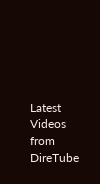Latest Videos from DireTube